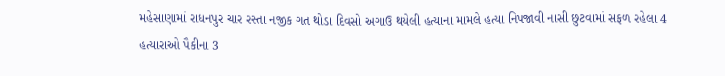મહેસાણામાં રાધનપુર ચાર રસ્તા નજીક ગત થોડા દિવસો અગાઉ થયેલી હત્યાના મામલે હત્યા નિપજાવી નાસી છુટવામાં સફળ રહેલા 4 હત્યારાઓ પૈકીના 3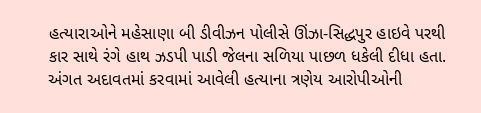હત્યારાઓને મહેસાણા બી ડીવીઝન પોલીસે ઊંઝા-સિદ્ધપુર હાઇવે પરથી કાર સાથે રંગે હાથ ઝડપી પાડી જેલના સળિયા પાછળ ધકેલી દીધા હતા. અંગત અદાવતમાં કરવામાં આવેલી હત્યાના ત્રણેય આરોપીઓની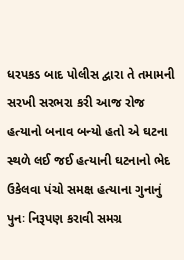ધરપકડ બાદ પોલીસ દ્વારા તે તમામની સરખી સરભરા કરી આજ રોજ હત્યાનો બનાવ બન્યો હતો એ ઘટના સ્થળે લઈ જઈ હત્યાની ઘટનાનો ભેદ ઉકેલવા પંચો સમક્ષ હત્યાના ગુનાનું પુનઃ નિરૂપણ કરાવી સમગ્ર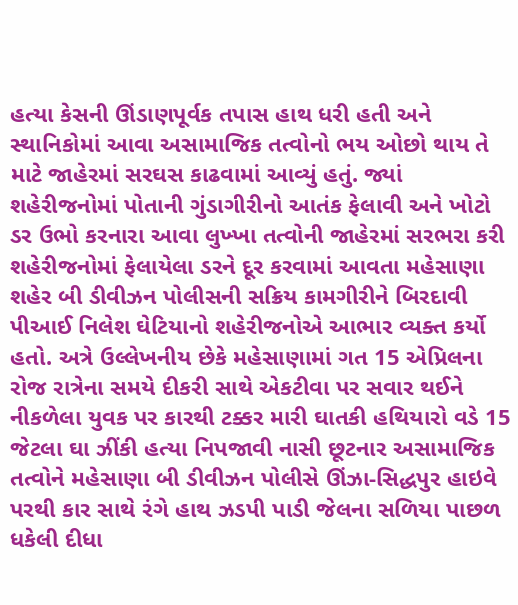હત્યા કેસની ઊંડાણપૂર્વક તપાસ હાથ ધરી હતી અને સ્થાનિકોમાં આવા અસામાજિક તત્વોનો ભય ઓછો થાય તે માટે જાહેરમાં સરઘસ કાઢવામાં આવ્યું હતું. જ્યાં શહેરીજનોમાં પોતાની ગુંડાગીરીનો આતંક ફેલાવી અને ખોટો ડર ઉભો કરનારા આવા લુખ્ખા તત્વોની જાહેરમાં સરભરા કરી શહેરીજનોમાં ફેલાયેલા ડરને દૂર કરવામાં આવતા મહેસાણા શહેર બી ડીવીઝન પોલીસની સક્રિય કામગીરીને બિરદાવી પીઆઈ નિલેશ ઘેટિયાનો શહેરીજનોએ આભાર વ્યક્ત કર્યો હતો. અત્રે ઉલ્લેખનીય છેકે મહેસાણામાં ગત 15 એપ્રિલના રોજ રાત્રેના સમયે દીકરી સાથે એકટીવા પર સવાર થઈને નીકળેલા યુવક પર કારથી ટક્કર મારી ઘાતકી હથિયારો વડે 15 જેટલા ઘા ઝીંકી હત્યા નિપજાવી નાસી છૂટનાર અસામાજિક તત્વોને મહેસાણા બી ડીવીઝન પોલીસે ઊંઝા-સિદ્ધપુર હાઇવે પરથી કાર સાથે રંગે હાથ ઝડપી પાડી જેલના સળિયા પાછળ ધકેલી દીધા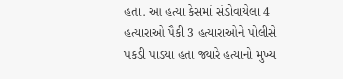હતા. આ હત્યા કેસમાં સંડોવાયેલા 4 હત્યારાઓ પૈકી 3 હત્યારાઓને પોલીસે પકડી પાડયા હતા જ્યારે હત્યાનો મુખ્ય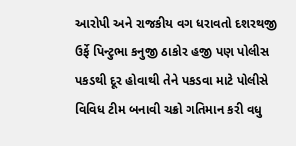આરોપી અને રાજકીય વગ ધરાવતો દશરથજી ઉર્ફે પિન્ટુભા કનુજી ઠાકોર હજી પણ પોલીસ પકડથી દૂર હોવાથી તેને પકડવા માટે પોલીસે વિવિધ ટીમ બનાવી ચક્રો ગતિમાન કરી વધુ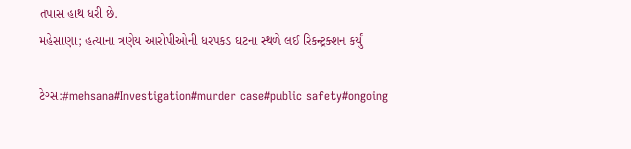તપાસ હાથ ધરી છે.
મહેસાણા; હત્યાના ત્રણેય આરોપીઓની ધરપકડ ઘટના સ્થળે લઈ રિકન્ટ્રક્શન કર્યું

ટેગ્સ:#mehsana#Investigation#murder case#public safety#ongoing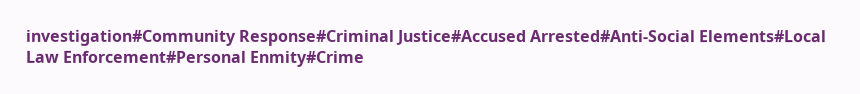investigation#Community Response#Criminal Justice#Accused Arrested#Anti-Social Elements#Local Law Enforcement#Personal Enmity#Crime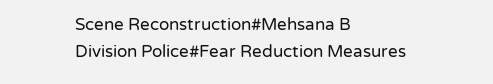Scene Reconstruction#Mehsana B Division Police#Fear Reduction Measures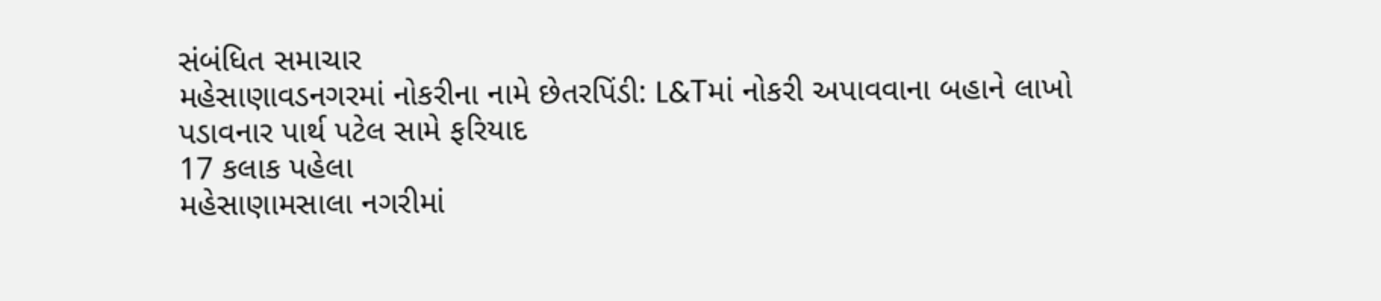સંબંધિત સમાચાર
મહેસાણાવડનગરમાં નોકરીના નામે છેતરપિંડી: L&Tમાં નોકરી અપાવવાના બહાને લાખો પડાવનાર પાર્થ પટેલ સામે ફરિયાદ
17 કલાક પહેલા
મહેસાણામસાલા નગરીમાં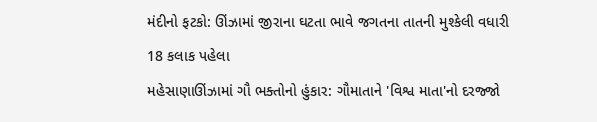મંદીનો ફટકો: ઊંઝામાં જીરાના ઘટતા ભાવે જગતના તાતની મુશ્કેલી વધારી
18 કલાક પહેલા
મહેસાણાઊંઝામાં ગૌ ભક્તોનો હુંકાર: ગૌમાતાને 'વિશ્વ માતા'નો દરજ્જો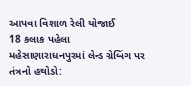આપવા વિશાળ રેલી યોજાઈ
18 કલાક પહેલા
મહેસાણારાધનપુરમાં લેન્ડ ગ્રેબિંગ પર તંત્રનો હથોડો: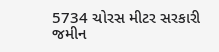5734 ચોરસ મીટર સરકારી જમીન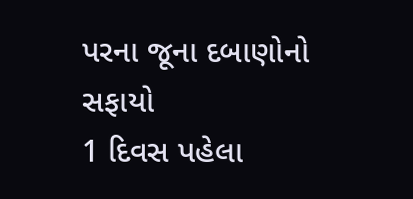પરના જૂના દબાણોનો સફાયો
1 દિવસ પહેલા